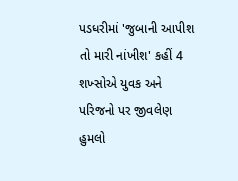પડધરીમાં 'જુબાની આપીશ તો મારી નાંખીશ' કહીં 4 શખ્સોએ યુવક અને પરિજનો પર જીવલેણ હુમલો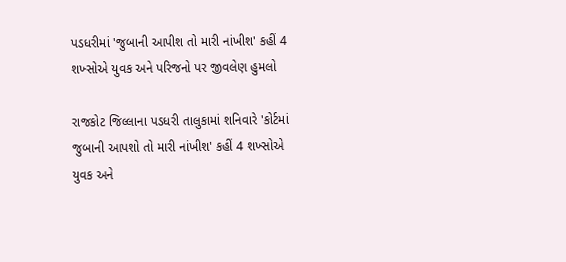પડધરીમાં 'જુબાની આપીશ તો મારી નાંખીશ' કહીં 4 શખ્સોએ યુવક અને પરિજનો પર જીવલેણ હુમલો

રાજકોટ જિલ્લાના પડધરી તાલુકામાં શનિવારે 'કોર્ટમાં જુબાની આપશો તો મારી નાંખીશ' કહીં 4 શખ્સોએ યુવક અને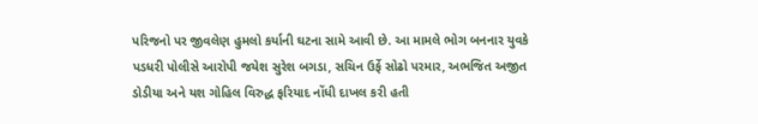પરિજનો પર જીવલેણ હુમલો કર્યાની ઘટના સામે આવી છે. આ મામલે ભોગ બનનાર યુવકે પડધરી પોલીસે આરોપી જયેશ સુરેશ બગડા, સચિન ઉર્ફે સોઢો પરમાર, અભજિત અજીત ડોડીયા અને યશ ગોહિલ વિરુદ્ધ ફરિયાદ નોંધી દાખલ કરી હતી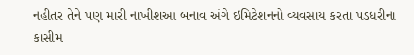નહીતર તેને પણ મારી નાખીશ‌‌આ બનાવ અંગે ઇમિટેશનનો વ્યવસાય કરતા પડધરીના કાસીમ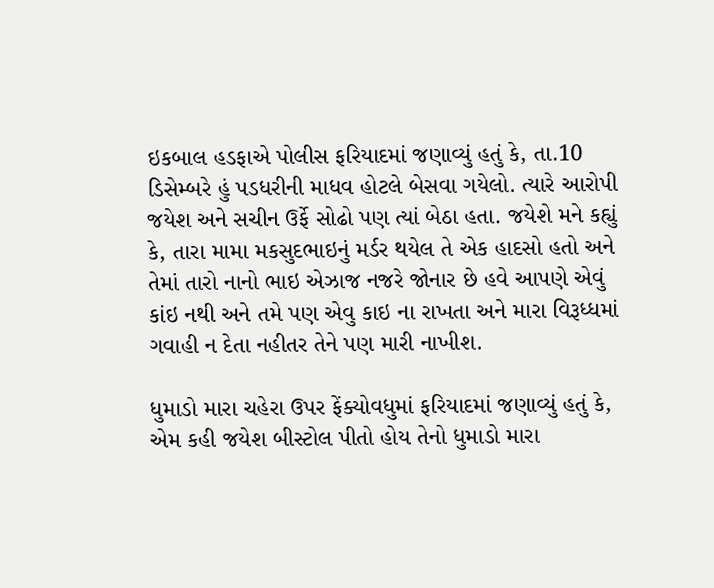ઇકબાલ હડફાએ પોલીસ ફરિયાદમાં જણાવ્યું હતું કે, તા.10 ડિસેમ્બરે હું પડધરીની માધવ હોટલે બેસવા ગયેલો. ત્યારે આરોપી જયેશ અને સચીન ઉર્ફે સોઢો પણ ત્યાં બેઠા હતા. જયેશે મને કહ્યું કે, તારા મામા મકસુદભાઇનું મર્ડર થયેલ તે એક હાદસો હતો અને તેમાં તારો નાનો ભાઇ એઝાજ નજરે જોનાર છે હવે આપણે એવું કાંઇ નથી અને તમે પણ એવુ કાઇ ના રાખતા અને મારા વિરૂધ્ધમાં ગવાહી ન દેતા નહીતર તેને પણ મારી નાખીશ.

ધુમાડો મારા ચહેરા ઉપર ફેંક્યો‌‌વધુમાં ફરિયાદમાં જણાવ્યું હતું કે, એમ કહી જયેશ બીસ્ટોલ પીતો હોય તેનો ધુમાડો મારા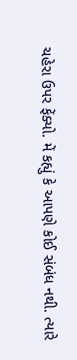ચહેરા ઉપર ફેંક્યો. મેં કહ્યું કે આપણે કોઈ સંબંધ નથી. ત્યારે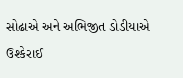સોઢાએ અને અભિજીત ડોડીયાએ ઉશ્કેરાઈ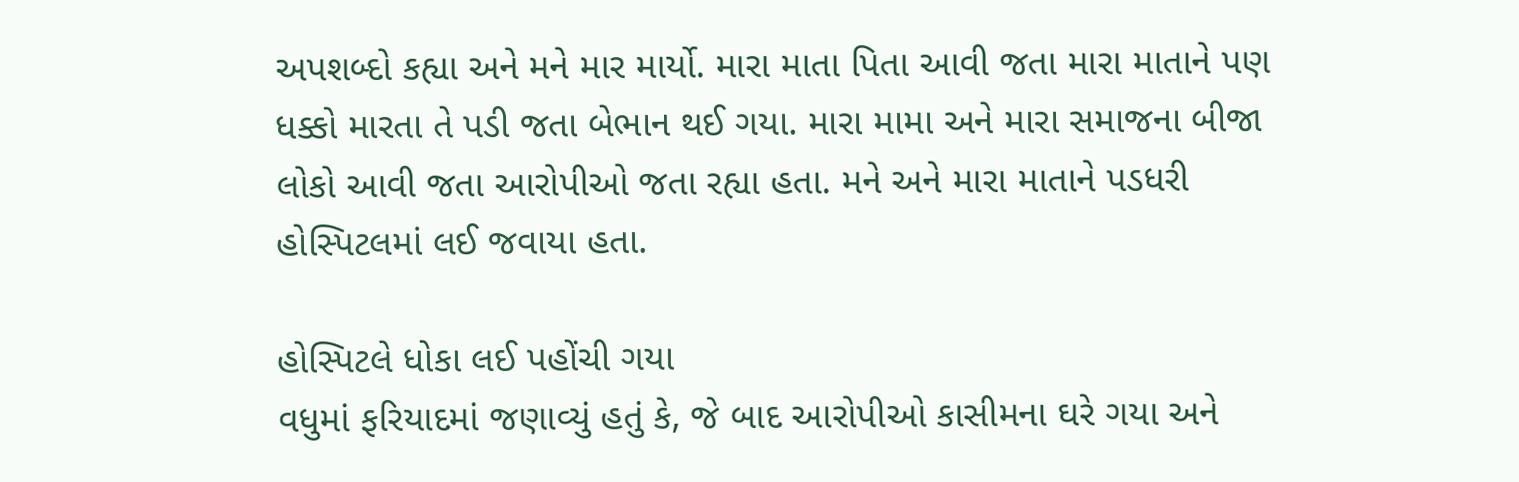અપશબ્દો કહ્યા અને મને માર માર્યો. મારા માતા પિતા આવી જતા મારા માતાને પણ ધક્કો મારતા તે પડી જતા બેભાન થઈ ગયા. મારા મામા અને મારા સમાજના બીજા લોકો આવી જતા આરોપીઓ જતા રહ્યા હતા. મને અને મારા માતાને પડધરી હોસ્પિટલમાં લઈ જવાયા હતા.

હોસ્પિટલે ધોકા લઈ પહોંચી ગયા
વધુમાં ફરિયાદમાં જણાવ્યું હતું કે, જે બાદ આરોપીઓ કાસીમના ઘરે ગયા અને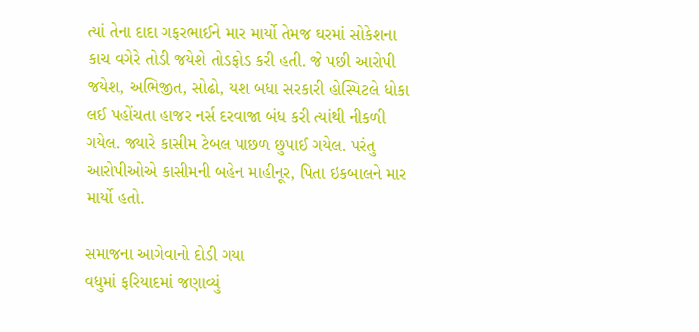ત્યાં તેના દાદા ગફરભાઈને માર માર્યો તેમજ ઘરમાં સોકેશના કાચ વગેરે તોડી જયેશે તોડફોડ કરી હતી. જે પછી આરોપી જયેશ, અભિજીત, સોઢો, યશ બધા સરકારી હોસ્પિટલે ધોકા લઈ પહોંચતા હાજર નર્સ દરવાજા બંધ કરી ત્યાંથી નીકળી ગયેલ. જ્યારે કાસીમ ટેબલ પાછળ છુપાઈ ગયેલ. પરંતુ આરોપીઓએ કાસીમની બહેન માહીનૂર, પિતા ઇકબાલને માર માર્યો હતો.

સમાજના આગેવાનો દોડી ગયા
વધુમાં ફરિયાદમાં જણાવ્યું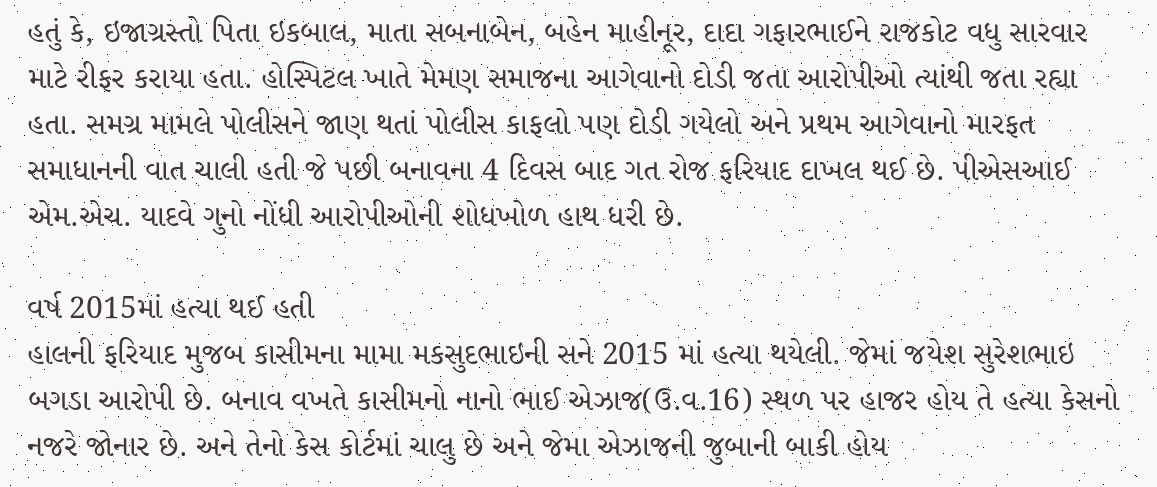હતું કે, ઇજાગ્રસ્તો પિતા ઇકબાલ, માતા સબનાબેન, બહેન માહીનૂર, દાદા ગફારભાઈને રાજકોટ વધુ સારવાર માટે રીફર કરાયા હતા. હોસ્પિટલ ખાતે મેમણ સમાજના આગેવાનો દોડી જતા આરોપીઓ ત્યાંથી જતા રહ્યા હતા. સમગ્ર મામલે પોલીસને જાણ થતાં પોલીસ કાફલો પણ દોડી ગયેલો અને પ્રથમ આગેવાનો મારફત સમાધાનની વાત ચાલી હતી જે પછી બનાવના 4 દિવસ બાદ ગત રોજ ફરિયાદ દાખલ થઈ છે. પીએસઆઈ એમ.એચ. યાદવે ગુનો નોંધી આરોપીઓની શોધખોળ હાથ ધરી છે.

વર્ષ 2015માં હત્યા થઈ હતી
હાલની ફરિયાદ મુજબ કાસીમના મામા મકસુદભાઇની સને 2015 માં હત્યા થયેલી. જેમાં જયેશ સુરેશભાઇ બગડા આરોપી છે. બનાવ વખતે કાસીમનો નાનો ભાઈ એઝાજ(ઉ.વ.16) સ્થળ પર હાજર હોય તે હત્યા કેસનો નજરે જોનાર છે. અને તેનો કેસ કોર્ટમાં ચાલુ છે અને જેમા એઝાજની જુબાની બાકી હોય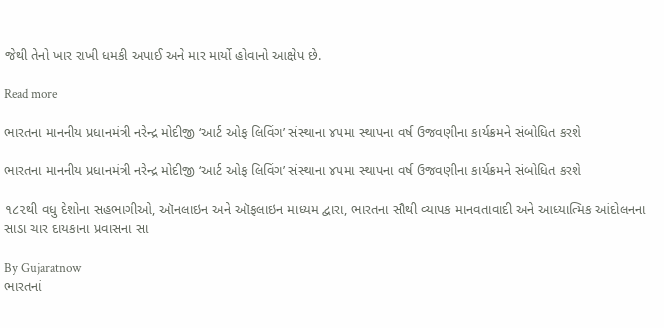જેથી તેનો ખાર રાખી ધમકી અપાઈ અને માર માર્યો હોવાનો આક્ષેપ છે.

Read more

ભારતના માનનીય પ્રધાનમંત્રી નરેન્દ્ર મોદીજી ‘આર્ટ ઓફ લિવિંગ’ સંસ્થાના ૪૫મા સ્થાપના વર્ષ ઉજવણીના કાર્યક્રમને સંબોધિત કરશે

ભારતના માનનીય પ્રધાનમંત્રી નરેન્દ્ર મોદીજી ‘આર્ટ ઓફ લિવિંગ’ સંસ્થાના ૪૫મા સ્થાપના વર્ષ ઉજવણીના કાર્યક્રમને સંબોધિત કરશે

૧૮૨થી વધુ દેશોના સહભાગીઓ, ઑનલાઇન અને ઑફલાઇન માધ્યમ દ્વારા, ભારતના સૌથી વ્યાપક માનવતાવાદી અને આધ્યાત્મિક આંદોલનના સાડા ચાર દાયકાના પ્રવાસના સા

By Gujaratnow
ભારતનાં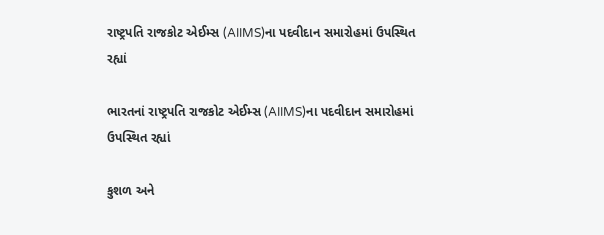રાષ્ટ્રપતિ રાજકોટ એઈમ્સ (AIIMS)ના પદવીદાન સમારોહમાં ઉપસ્થિત રહ્યાં

ભારતનાં રાષ્ટ્રપતિ રાજકોટ એઈમ્સ (AIIMS)ના પદવીદાન સમારોહમાં ઉપસ્થિત રહ્યાં

કુશળ અને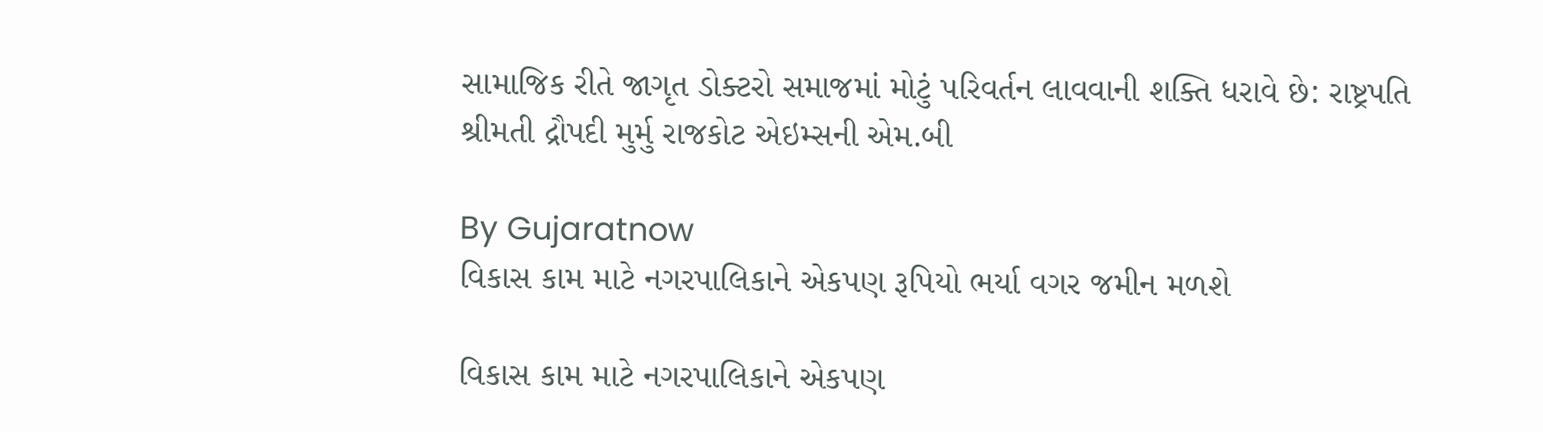સામાજિક રીતે જાગૃત ડોક્ટરો સમાજમાં મોટું પરિવર્તન લાવવાની શક્તિ ધરાવે છે: રાષ્ટ્રપતિ શ્રીમતી દ્રૌપદી મુર્મુ રાજકોટ એઇમ્સની એમ.બી

By Gujaratnow
વિકાસ કામ માટે નગરપાલિકાને એકપણ રૂપિયો ભર્યા વગર જમીન મળશે

વિકાસ કામ માટે નગરપાલિકાને એકપણ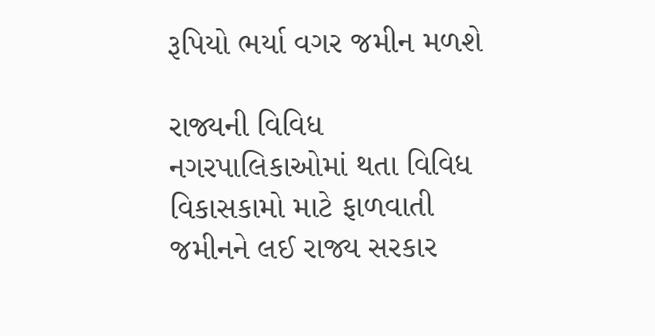રૂપિયો ભર્યા વગર જમીન મળશે

રાજ્યની વિવિધ નગરપાલિકાઓમાં થતા વિવિધ વિકાસકામો માટે ફાળવાતી જમીનને લઈ રાજ્ય સરકાર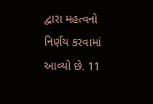દ્વારા મહત્વનો નિર્ણય કરવામાં આવ્યો છે. 11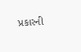પ્રકારની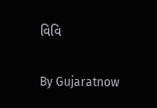વિવિ

By Gujaratnow